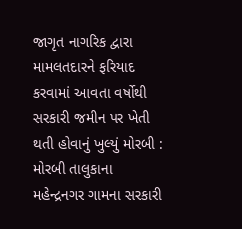જાગૃત નાગરિક દ્વારા મામલતદારને ફરિયાદ કરવામાં આવતા વર્ષોથી સરકારી જમીન પર ખેતી થતી હોવાનું ખુલ્યું મોરબી : મોરબી તાલુકાના મહેન્દ્રનગર ગામના સરકારી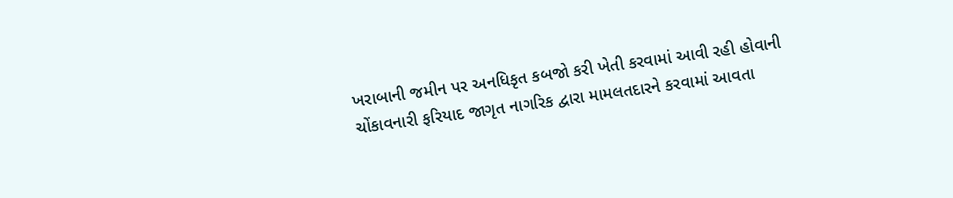ખરાબાની જમીન પર અનધિકૃત કબજો કરી ખેતી કરવામાં આવી રહી હોવાની ચોંકાવનારી ફરિયાદ જાગૃત નાગરિક દ્વારા મામલતદારને કરવામાં આવતા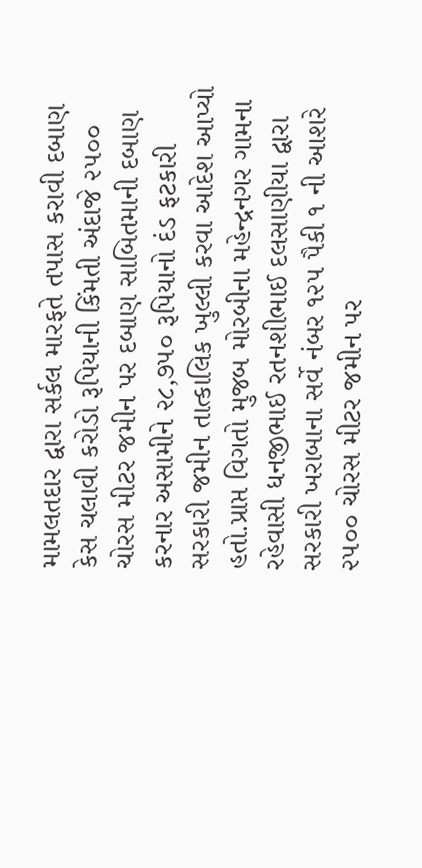મામલતદાર દ્વારા સર્કલ મારફતે તપાસ કરાવી દબાણ કેસ ચલાવી કરોડો રૂપિયાની કિંમતી અંદાજે ૨૫૦૦ ચોરસ મીટર જમીન પર દબાણ સાબિતમાની દબાણ કરનાર અસામીને ૨૮,૭૫૦ રૂપિયાનો દંડ ફટકારી સરકારી જમીન તાત્કાલિક ખુલ્લી કરવા આદેશ આપ્યો હતો.પ્રાપ્ત વિગતો મુજબ મોરબીના મહેન્દ્રનગર ગામના રહેવાસી ધનજીભાઈ રતનશીભાઈ દલસાણીયા દ્વારા સરકારી ખરાબાના સર્વે નંબર ૧૨૫ પૈકી ૧ ની આશરે ૨૫૦૦ ચોરસ મીટર જમીન પર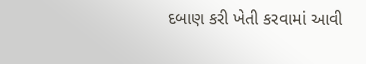દબાણ કરી ખેતી કરવામાં આવી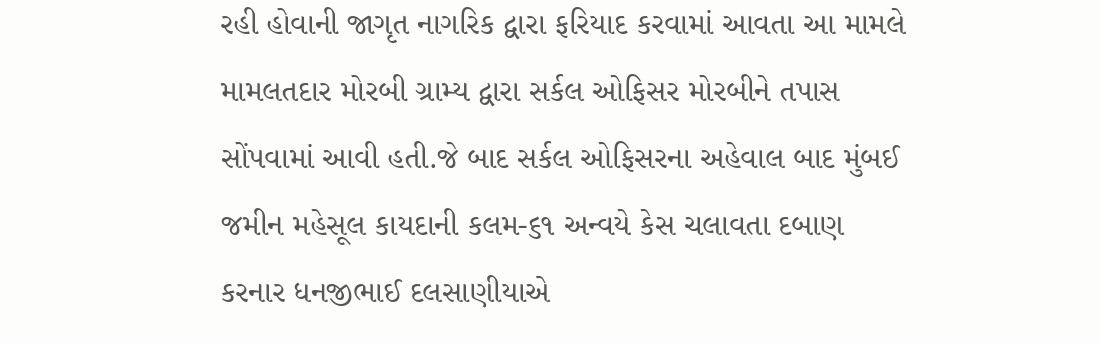રહી હોવાની જાગૃત નાગરિક દ્વારા ફરિયાદ કરવામાં આવતા આ મામલે મામલતદાર મોરબી ગ્રામ્ય દ્વારા સર્કલ ઓફિસર મોરબીને તપાસ સોંપવામાં આવી હતી.જે બાદ સર્કલ ઓફિસરના અહેવાલ બાદ મુંબઈ જમીન મહેસૂલ કાયદાની કલમ-૬૧ અન્વયે કેસ ચલાવતા દબાણ કરનાર ધનજીભાઈ દલસાણીયાએ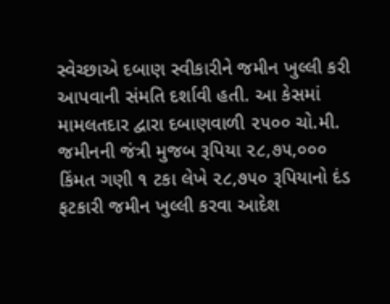સ્વેચ્છાએ દબાણ સ્વીકારીને જમીન ખુલ્લી કરી આપવાની સંમતિ દર્શાવી હતી. આ કેસમાં મામલતદાર દ્વારા દબાણવાળી ૨૫૦૦ ચો.મી. જમીનની જંત્રી મુજબ રૂપિયા ૨૮,૭૫,૦૦૦ કિંમત ગણી ૧ ટકા લેખે ૨૮,૭૫૦ રૂપિયાનો દંડ ફટકારી જમીન ખુલ્લી કરવા આદેશ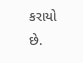કરાયો છે.